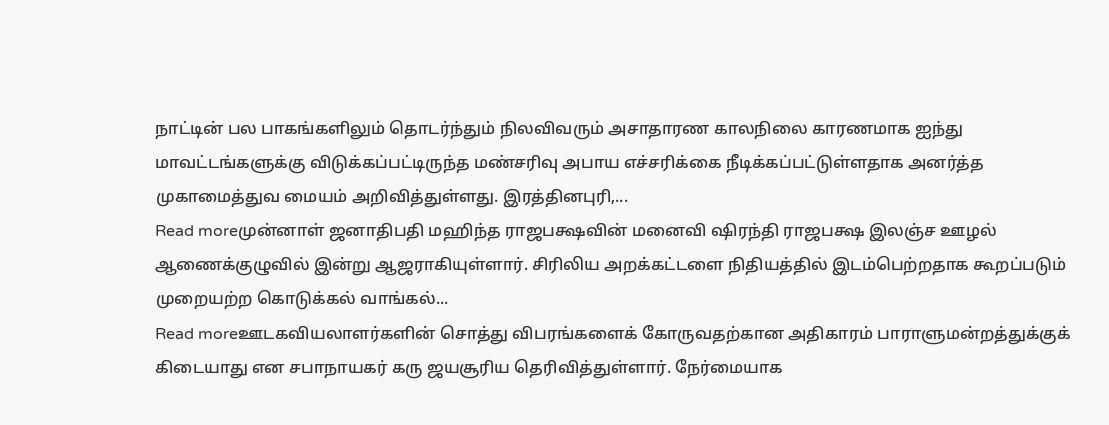நாட்டின் பல பாகங்களிலும் தொடர்ந்தும் நிலவிவரும் அசாதாரண காலநிலை காரணமாக ஐந்து மாவட்டங்களுக்கு விடுக்கப்பட்டிருந்த மண்சரிவு அபாய எச்சரிக்கை நீடிக்கப்பட்டுள்ளதாக அனர்த்த முகாமைத்துவ மையம் அறிவித்துள்ளது. இரத்தினபுரி,...
Read moreமுன்னாள் ஜனாதிபதி மஹிந்த ராஜபக்ஷவின் மனைவி ஷிரந்தி ராஜபக்ஷ இலஞ்ச ஊழல் ஆணைக்குழுவில் இன்று ஆஜராகியுள்ளார். சிரிலிய அறக்கட்டளை நிதியத்தில் இடம்பெற்றதாக கூறப்படும் முறையற்ற கொடுக்கல் வாங்கல்...
Read moreஊடகவியலாளர்களின் சொத்து விபரங்களைக் கோருவதற்கான அதிகாரம் பாராளுமன்றத்துக்குக் கிடையாது என சபாநாயகர் கரு ஜயசூரிய தெரிவித்துள்ளார். நேர்மையாக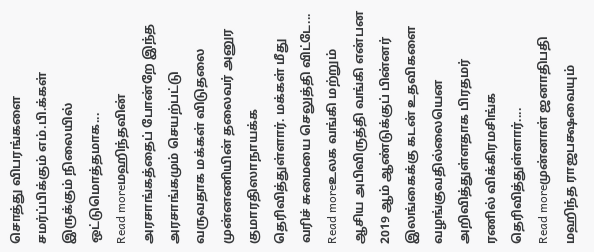சொத்து விபரங்களை சமர்ப்பிக்கும் எம்.பி.க்கள் இருக்கும் நிலையில் ஒட்டுமொத்தமாக...
Read moreமஹிந்தவின் அரசாங்கத்தைப் போன்றே இந்த அரசாங்கமும் செயற்பட்டு வருவதாக மக்கள் விடுதலை முன்னணியின் தலைவர் அனுர குமாரதிஸாநாயக்க தெரிவித்துள்ளார். மக்கள் மீது வரிச் சுமையை செலுத்தி விட்டே...
Read moreஉலக வங்கி மற்றும் ஆசிய அபிவிருத்தி வங்கி என்பன 2019 ஆம் ஆண்டுக்குப் பின்னர் இலங்கைக்கு கடன் உதவிகளை வழங்குவதில்லையென அறிவித்துள்ளதாக பிரதமர் ரணில் விக்கிரமசிங்க தெரிவித்துள்ளார்....
Read moreமுன்னாள் ஜனாதிபதி மஹிந்த ராஜபக்ஷவையும்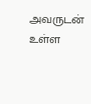அவருடன் உள்ள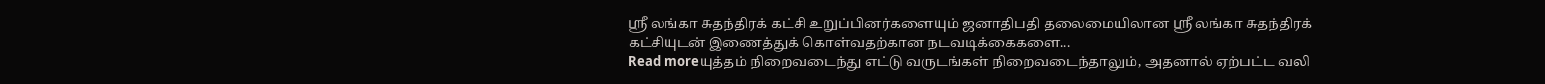ஸ்ரீ லங்கா சுதந்திரக் கட்சி உறுப்பினர்களையும் ஜனாதிபதி தலைமையிலான ஸ்ரீ லங்கா சுதந்திரக் கட்சியுடன் இணைத்துக் கொள்வதற்கான நடவடிக்கைகளை...
Read moreயுத்தம் நிறைவடைந்து எட்டு வருடங்கள் நிறைவடைந்தாலும், அதனால் ஏற்பட்ட வலி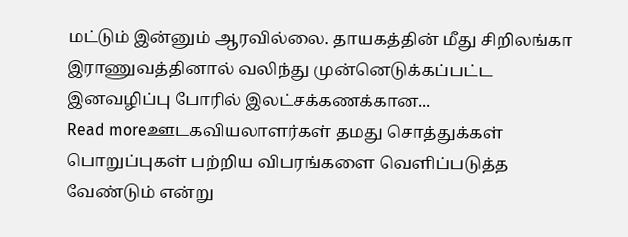மட்டும் இன்னும் ஆரவில்லை. தாயகத்தின் மீது சிறிலங்கா இராணுவத்தினால் வலிந்து முன்னெடுக்கப்பட்ட இனவழிப்பு போரில் இலட்சக்கணக்கான...
Read moreஊடகவியலாளர்கள் தமது சொத்துக்கள் பொறுப்புகள் பற்றிய விபரங்களை வெளிப்படுத்த வேண்டும் என்று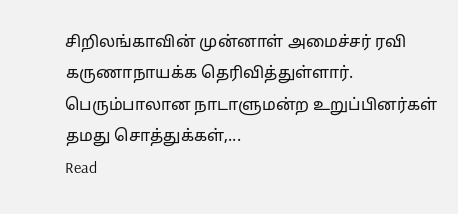சிறிலங்காவின் முன்னாள் அமைச்சர் ரவி கருணாநாயக்க தெரிவித்துள்ளார். பெரும்பாலான நாடாளுமன்ற உறுப்பினர்கள் தமது சொத்துக்கள்,...
Read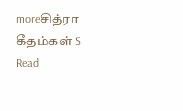moreசித்ரா கீதம்கள் S
Read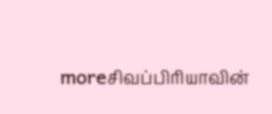moreசிவப்பிரியாவின்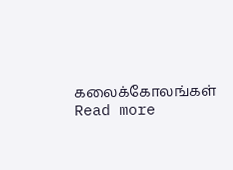கலைக்கோலங்கள்
Read more